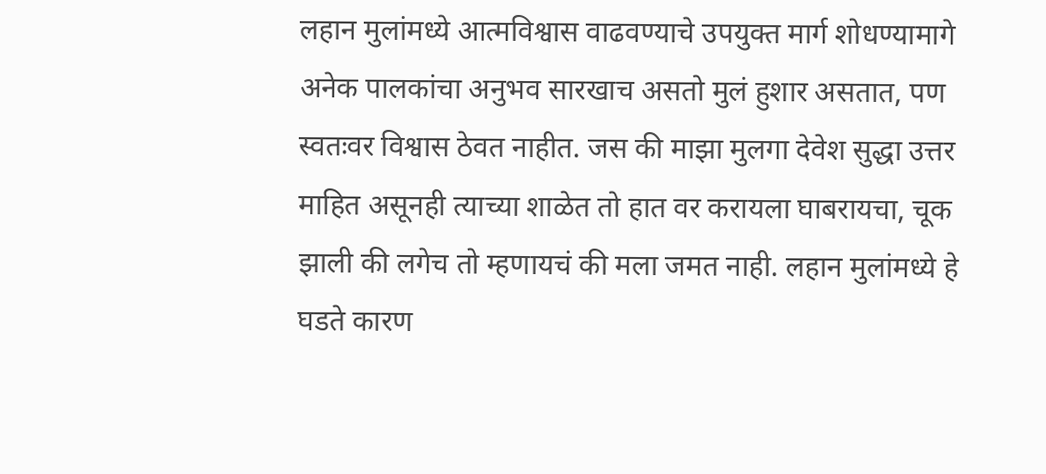लहान मुलांमध्ये आत्मविश्वास वाढवण्याचे उपयुक्त मार्ग शोधण्यामागे अनेक पालकांचा अनुभव सारखाच असतो मुलं हुशार असतात, पण स्वतःवर विश्वास ठेवत नाहीत. जस की माझा मुलगा देवेश सुद्धा उत्तर माहित असूनही त्याच्या शाळेत तो हात वर करायला घाबरायचा, चूक झाली की लगेच तो म्हणायचं की मला जमत नाही. लहान मुलांमध्ये हे घडते कारण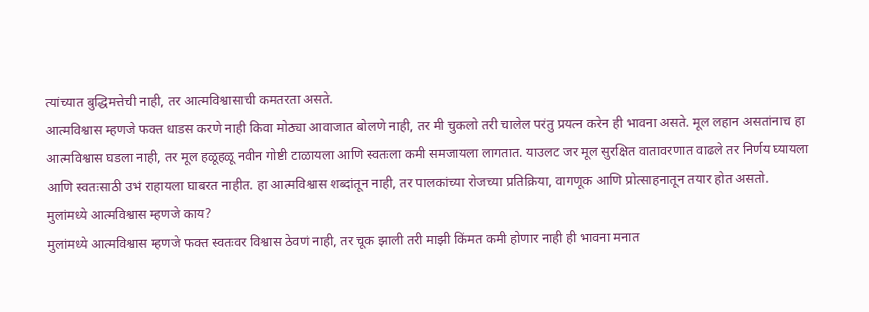त्यांच्यात बुद्धिमत्तेची नाही, तर आत्मविश्वासाची कमतरता असते.
आत्मविश्वास म्हणजे फक्त धाडस करणे नाही किवा मोठ्या आवाजात बोलणे नाही, तर मी चुकलो तरी चालेल परंतु प्रयत्न करेन ही भावना असते. मूल लहान असतांनाच हा आत्मविश्वास घडला नाही, तर मूल हळूहळू नवीन गोष्टी टाळायला आणि स्वतःला कमी समजायला लागतात. याउलट जर मूल सुरक्षित वातावरणात वाढले तर निर्णय घ्यायला आणि स्वतःसाठी उभं राहायला घाबरत नाहीत. हा आत्मविश्वास शब्दांतून नाही, तर पालकांच्या रोजच्या प्रतिक्रिया, वागणूक आणि प्रोत्साहनातून तयार होत असतो.
मुलांमध्ये आत्मविश्वास म्हणजे काय?
मुलांमध्ये आत्मविश्वास म्हणजे फक्त स्वतःवर विश्वास ठेवणं नाही, तर चूक झाली तरी माझी किंमत कमी होणार नाही ही भावना मनात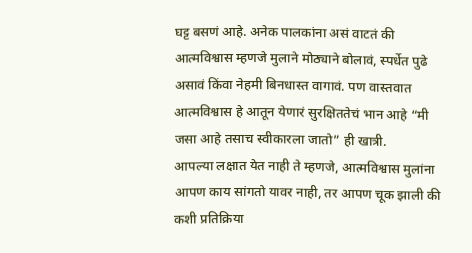घट्ट बसणं आहे. अनेक पालकांना असं वाटतं की आत्मविश्वास म्हणजे मुलाने मोठ्याने बोलावं, स्पर्धेत पुढे असावं किंवा नेहमी बिनधास्त वागावं. पण वास्तवात आत्मविश्वास हे आतून येणारं सुरक्षिततेचं भान आहे “मी जसा आहे तसाच स्वीकारला जातो” ही खात्री.
आपल्या लक्षात येत नाही ते म्हणजे, आत्मविश्वास मुलांना आपण काय सांगतो यावर नाही, तर आपण चूक झाली की कशी प्रतिक्रिया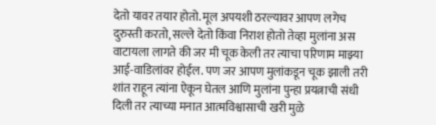देतो यावर तयार होतो. मूल अपयशी ठरल्यावर आपण लगेच दुरुस्ती करतो, सल्ले देतो किंवा निराश होतो तेव्हा मुलांना अस वाटायला लागते की जर मी चूक केली तर त्याचा परिणाम माझ्या आई-वाडिलांवर होईल. पण जर आपण मुलांकडून चूक झाली तरी शांत राहून त्यांना ऐकून घेतल आणि मुलांना पुन्हा प्रयत्नाची संधी दिली तर त्याच्या मनात आत्मविश्वासाची खरी मुळे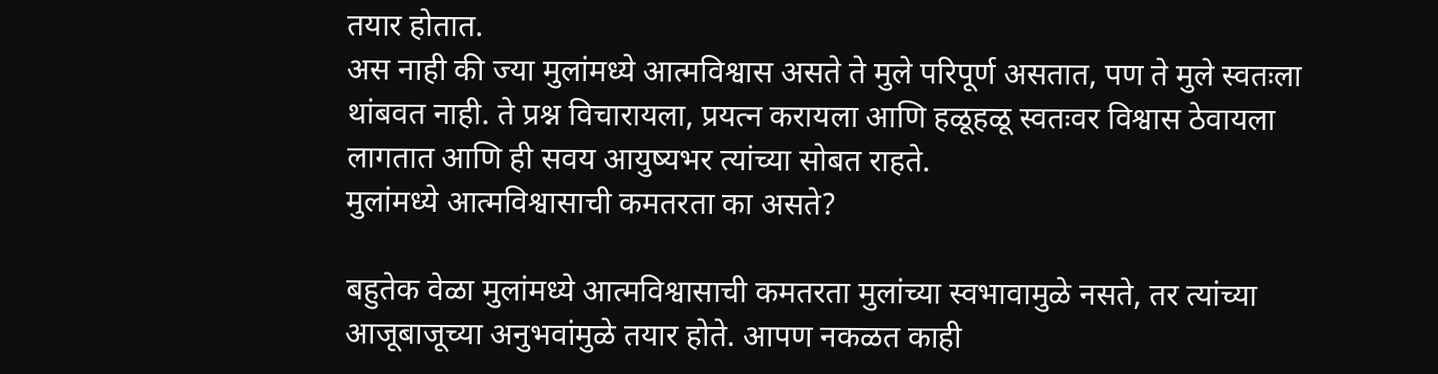तयार होतात.
अस नाही की ज्या मुलांमध्ये आत्मविश्वास असते ते मुले परिपूर्ण असतात, पण ते मुले स्वतःला थांबवत नाही. ते प्रश्न विचारायला, प्रयत्न करायला आणि हळूहळू स्वतःवर विश्वास ठेवायला लागतात आणि ही सवय आयुष्यभर त्यांच्या सोबत राहते.
मुलांमध्ये आत्मविश्वासाची कमतरता का असते?

बहुतेक वेळा मुलांमध्ये आत्मविश्वासाची कमतरता मुलांच्या स्वभावामुळे नसते, तर त्यांच्या आजूबाजूच्या अनुभवांमुळे तयार होते. आपण नकळत काही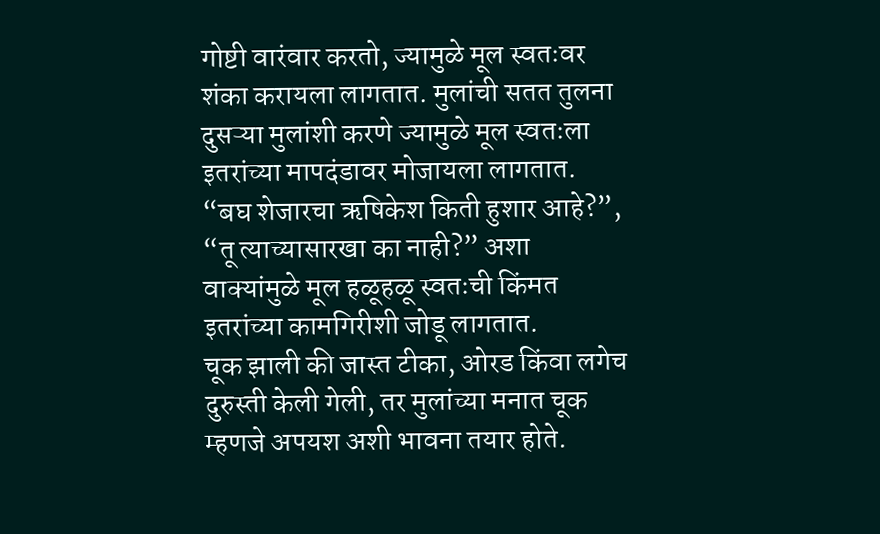गोष्टी वारंवार करतो, ज्यामुळे मूल स्वतःवर शंका करायला लागतात. मुलांची सतत तुलना दुसऱ्या मुलांशी करणे ज्यामुळे मूल स्वतःला इतरांच्या मापदंडावर मोजायला लागतात. “बघ शेजारचा ऋषिकेश किती हुशार आहे?”, “तू त्याच्यासारखा का नाही?” अशा वाक्यांमुळे मूल हळूहळू स्वतःची किंमत इतरांच्या कामगिरीशी जोडू लागतात.
चूक झाली की जास्त टीका, ओरड किंवा लगेच दुरुस्ती केली गेली, तर मुलांच्या मनात चूक म्हणजे अपयश अशी भावना तयार होते.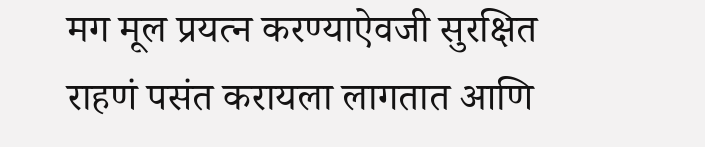मग मूल प्रयत्न करण्याऐवजी सुरक्षित राहणं पसंत करायला लागतात आणि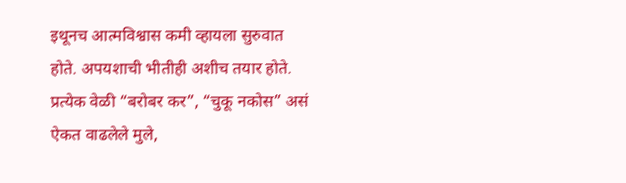इथूनच आत्मविश्वास कमी व्हायला सुरुवात होते. अपयशाची भीतीही अशीच तयार होते. प्रत्येक वेळी “बरोबर कर”, “चुकू नकोस” असं ऐकत वाढलेले मुले,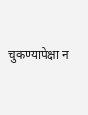चुकण्यापेक्षा न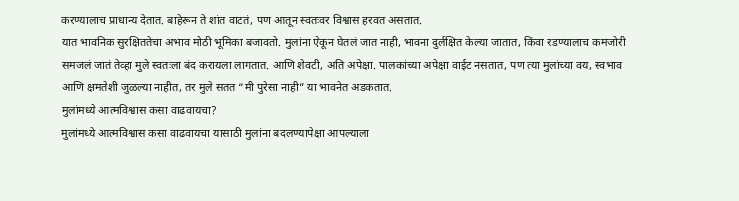करण्यालाच प्राधान्य देतात. बाहेरून ते शांत वाटतं, पण आतून स्वतःवर विश्वास हरवत असतात.
यात भावनिक सुरक्षिततेचा अभाव मोठी भूमिका बजावतो. मुलांना ऐकून घेतलं जात नाही, भावना दुर्लक्षित केल्या जातात, किंवा रडण्यालाच कमजोरी समजलं जातं तेव्हा मुले स्वतःला बंद करायला लागतात. आणि शेवटी, अति अपेक्षा. पालकांच्या अपेक्षा वाईट नसतात, पण त्या मुलांच्या वय, स्वभाव आणि क्षमतेशी जुळल्या नाहीत, तर मुले सतत “मी पुरेसा नाही” या भावनेत अडकतात.
मुलांमध्ये आत्मविश्वास कसा वाढवायचा?
मुलांमध्ये आत्मविश्वास कसा वाढवायचा यासाठी मुलांना बदलण्यापेक्षा आपल्याला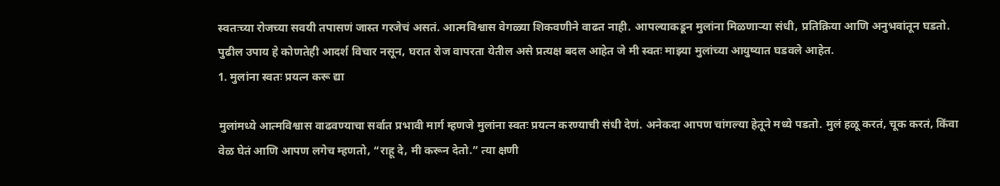स्वतःच्या रोजच्या सवयी तपासणं जास्त गरजेचं असतं. आत्मविश्वास वेगळ्या शिकवणीने वाढत नाही. आपल्याकडून मुलांना मिळणाऱ्या संधी, प्रतिक्रिया आणि अनुभवांतून घडतो. पुढील उपाय हे कोणतेही आदर्श विचार नसून, घरात रोज वापरता येतील असे प्रत्यक्ष बदल आहेत जे मी स्वतः माझ्या मुलांच्या आयुष्यात घडवले आहेत.
1. मुलांना स्वतः प्रयत्न करू द्या

मुलांमध्ये आत्मविश्वास वाढवण्याचा सर्वात प्रभावी मार्ग म्हणजे मुलांना स्वतः प्रयत्न करण्याची संधी देणं. अनेकदा आपण चांगल्या हेतूने मध्ये पडतो. मुलं हळू करतं, चूक करतं, किंवा वेळ घेतं आणि आपण लगेच म्हणतो, “राहू दे, मी करून देतो.” त्या क्षणी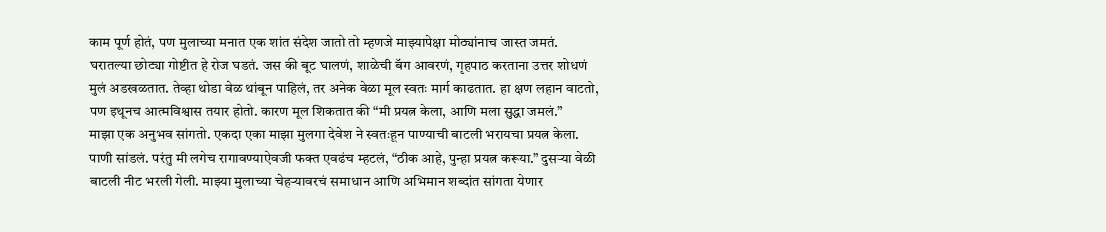काम पूर्ण होतं, पण मुलाच्या मनात एक शांत संदेश जातो तो म्हणजे माझ्यापेक्षा मोठ्यांनाच जास्त जमतं.
घरातल्या छोट्या गोष्टीत हे रोज घडतं. जस की बूट घालणं, शाळेची बॅग आवरणं, गृहपाठ करताना उत्तर शोधणं मुलं अडखळतात. तेव्हा थोडा वेळ थांबून पाहिलं, तर अनेक वेळा मूल स्वतः मार्ग काढतात. हा क्षण लहान वाटतो, पण इथूनच आत्मविश्वास तयार होतो. कारण मूल शिकतात की “मी प्रयत्न केला, आणि मला सुद्धा जमलं.”
माझा एक अनुभव सांगतो. एकदा एका माझा मुलगा देवेश ने स्वतःहून पाण्याची बाटली भरायचा प्रयत्न केला. पाणी सांडलं. परंतु मी लगेच रागावण्याऐवजी फक्त एवढंच म्हटलं, “ठीक आहे, पुन्हा प्रयत्न करूया.” दुसऱ्या वेळी बाटली नीट भरली गेली. माझ्या मुलाच्या चेहऱ्यावरचं समाधान आणि अभिमान शब्दांत सांगता येणार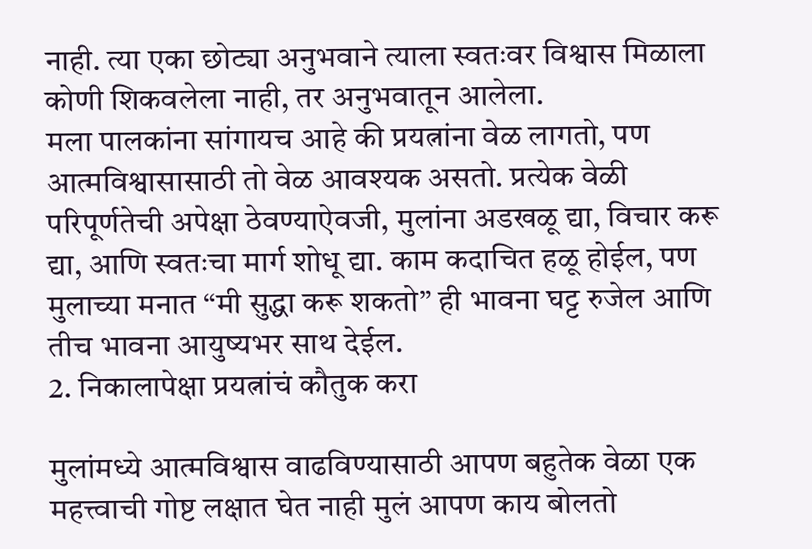नाही. त्या एका छोट्या अनुभवाने त्याला स्वतःवर विश्वास मिळाला कोणी शिकवलेला नाही, तर अनुभवातून आलेला.
मला पालकांना सांगायच आहे की प्रयत्नांना वेळ लागतो, पण आत्मविश्वासासाठी तो वेळ आवश्यक असतो. प्रत्येक वेळी परिपूर्णतेची अपेक्षा ठेवण्याऐवजी, मुलांना अडखळू द्या, विचार करू द्या, आणि स्वतःचा मार्ग शोधू द्या. काम कदाचित हळू होईल, पण मुलाच्या मनात “मी सुद्धा करू शकतो” ही भावना घट्ट रुजेल आणि तीच भावना आयुष्यभर साथ देईल.
2. निकालापेक्षा प्रयत्नांचं कौतुक करा

मुलांमध्ये आत्मविश्वास वाढविण्यासाठी आपण बहुतेक वेळा एक महत्त्वाची गोष्ट लक्षात घेत नाही मुलं आपण काय बोलतो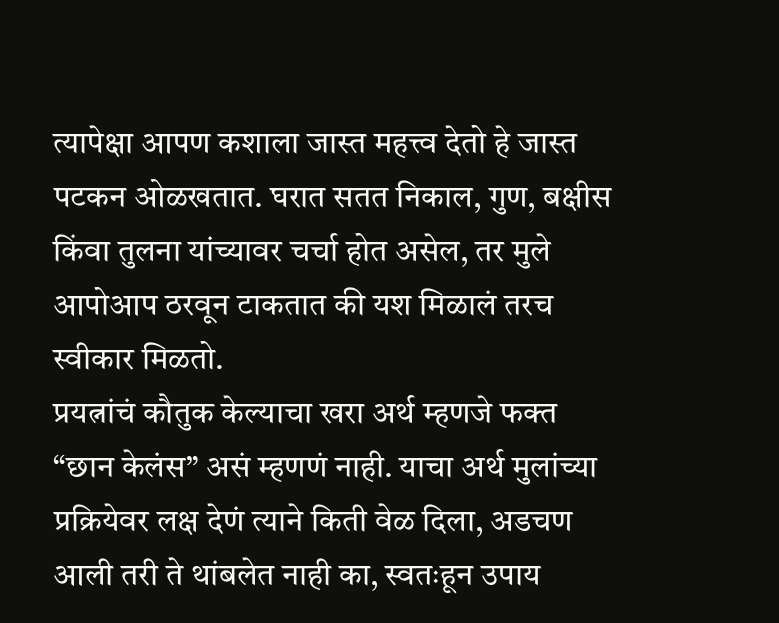त्यापेक्षा आपण कशाला जास्त महत्त्व देतो हे जास्त पटकन ओळखतात. घरात सतत निकाल, गुण, बक्षीस किंवा तुलना यांच्यावर चर्चा होत असेल, तर मुले आपोआप ठरवून टाकतात की यश मिळालं तरच स्वीकार मिळतो.
प्रयत्नांचं कौतुक केल्याचा खरा अर्थ म्हणजे फक्त “छान केलंस” असं म्हणणं नाही. याचा अर्थ मुलांच्या प्रक्रियेवर लक्ष देणं त्याने किती वेळ दिला, अडचण आली तरी ते थांबलेत नाही का, स्वतःहून उपाय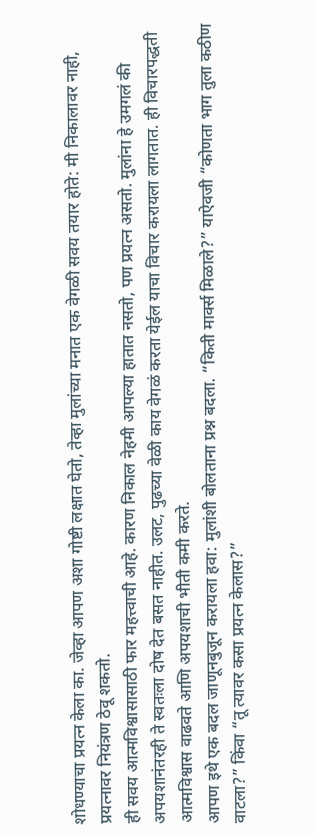शोधण्याचा प्रयत्न केला का. जेव्हा आपण अशा गोष्टी लक्षात घेतो, तेव्हा मुलांच्या मनात एक वेगळी सवय तयार होते: मी निकालावर नाही, प्रयत्नावर नियंत्रण ठेवू शकतो.
ही सवय आत्मविश्वासासाठी फार महत्त्वाची आहे. कारण निकाल नेहमी आपल्या हातात नसतो, पण प्रयत्न असतो. मुलांना हे उमगलं की अपयशानंतरही ते स्वतःला दोष देत बसत नाहीत. उलट, पुढच्या वेळी काय वेगळं करता येईल याचा विचार करायला लागतात. ही विचारपद्धती आत्मविश्वास वाढवते आणि अपयशाची भीती कमी करते.
आपण इथे एक बदल जाणूनबुजून करायला हवा: मुलांशी बोलताना प्रश्न बदला. “किती मार्क्स मिळाले?” याऐवजी “कोणता भाग तुला कठीण वाटला?” किंवा “तू त्यावर कसा प्रयत्न केलास?”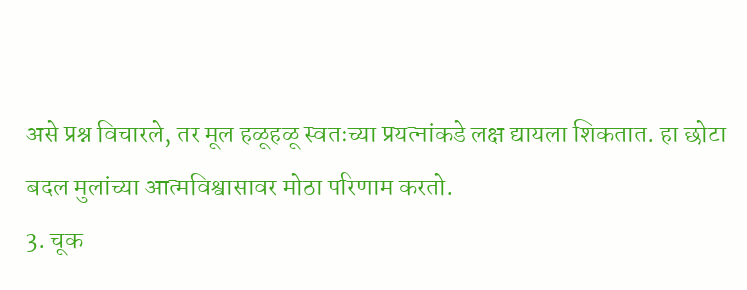असे प्रश्न विचारले, तर मूल हळूहळू स्वतःच्या प्रयत्नांकडे लक्ष द्यायला शिकतात. हा छोटा बदल मुलांच्या आत्मविश्वासावर मोठा परिणाम करतो.
3. चूक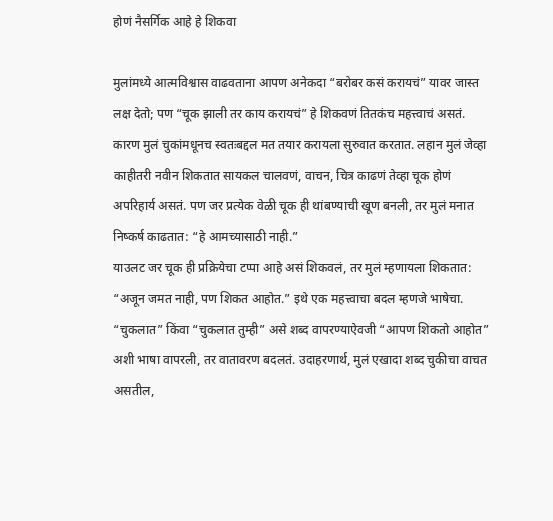होणं नैसर्गिक आहे हे शिकवा

मुलांमध्ये आत्मविश्वास वाढवताना आपण अनेकदा “बरोबर कसं करायचं” यावर जास्त लक्ष देतो; पण “चूक झाली तर काय करायचं” हे शिकवणं तितकंच महत्त्वाचं असतं. कारण मुलं चुकांमधूनच स्वतःबद्दल मत तयार करायला सुरुवात करतात. लहान मुलं जेव्हा काहीतरी नवीन शिकतात सायकल चालवणं, वाचन, चित्र काढणं तेव्हा चूक होणं अपरिहार्य असतं. पण जर प्रत्येक वेळी चूक ही थांबण्याची खूण बनली, तर मुलं मनात निष्कर्ष काढतात: “हे आमच्यासाठी नाही.”
याउलट जर चूक ही प्रक्रियेचा टप्पा आहे असं शिकवलं, तर मुलं म्हणायला शिकतात: “अजून जमत नाही, पण शिकत आहोत.” इथे एक महत्त्वाचा बदल म्हणजे भाषेचा. “चुकलात” किंवा “चुकलात तुम्ही” असे शब्द वापरण्याऐवजी “आपण शिकतो आहोत” अशी भाषा वापरली, तर वातावरण बदलतं. उदाहरणार्थ, मुलं एखादा शब्द चुकीचा वाचत असतील,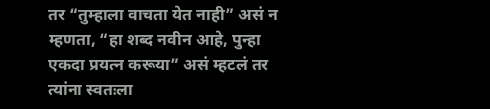तर “तुम्हाला वाचता येत नाही” असं न म्हणता, “हा शब्द नवीन आहे, पुन्हा एकदा प्रयत्न करूया” असं म्हटलं तर त्यांना स्वतःला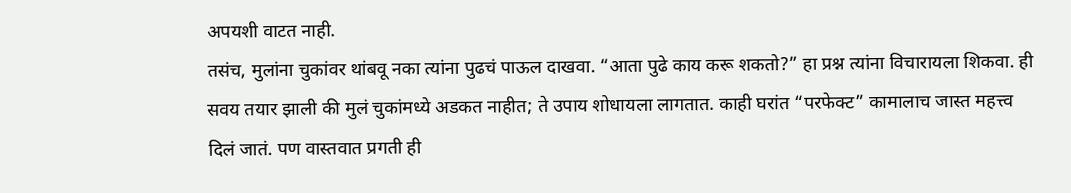अपयशी वाटत नाही.
तसंच, मुलांना चुकांवर थांबवू नका त्यांना पुढचं पाऊल दाखवा. “आता पुढे काय करू शकतो?” हा प्रश्न त्यांना विचारायला शिकवा. ही सवय तयार झाली की मुलं चुकांमध्ये अडकत नाहीत; ते उपाय शोधायला लागतात. काही घरांत “परफेक्ट” कामालाच जास्त महत्त्व दिलं जातं. पण वास्तवात प्रगती ही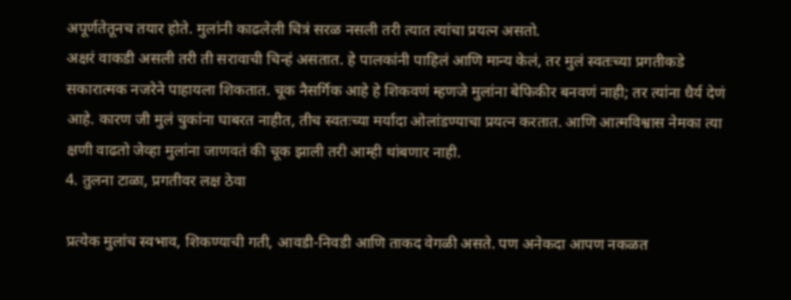अपूर्णतेतूनच तयार होते. मुलांनी काढलेली चित्रं सरळ नसली तरी त्यात त्यांचा प्रयत्न असतो.
अक्षरं वाकडी असली तरी ती सरावाची चिन्हं असतात. हे पालकांनी पाहिलं आणि मान्य केलं, तर मुलं स्वतःच्या प्रगतीकडे सकारात्मक नजरेने पाहायला शिकतात. चूक नैसर्गिक आहे हे शिकवणं म्हणजे मुलांना बेफिकीर बनवणं नाही; तर त्यांना धैर्य देणं आहे. कारण जी मुलं चुकांना घाबरत नाहीत, तीच स्वतःच्या मर्यादा ओलांडण्याचा प्रयत्न करतात. आणि आत्मविश्वास नेमका त्या क्षणी वाढतो जेव्हा मुलांना जाणवतं की चूक झाली तरी आम्ही थांबणार नाही.
4. तुलना टाळा, प्रगतीवर लक्ष ठेवा

प्रत्येक मुलांच स्वभाव, शिकण्याची गती, आवडी-निवडी आणि ताकद वेगळी असते. पण अनेकदा आपण नकळत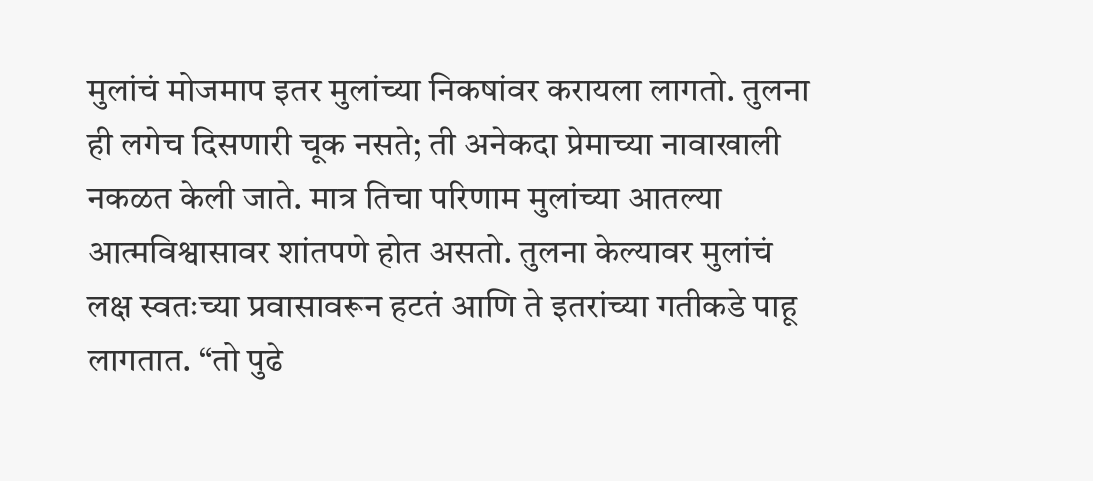मुलांचं मोजमाप इतर मुलांच्या निकषांवर करायला लागतो. तुलना ही लगेच दिसणारी चूक नसते; ती अनेकदा प्रेमाच्या नावाखाली नकळत केली जाते. मात्र तिचा परिणाम मुलांच्या आतल्या आत्मविश्वासावर शांतपणे होत असतो. तुलना केल्यावर मुलांचं लक्ष स्वतःच्या प्रवासावरून हटतं आणि ते इतरांच्या गतीकडे पाहू लागतात. “तो पुढे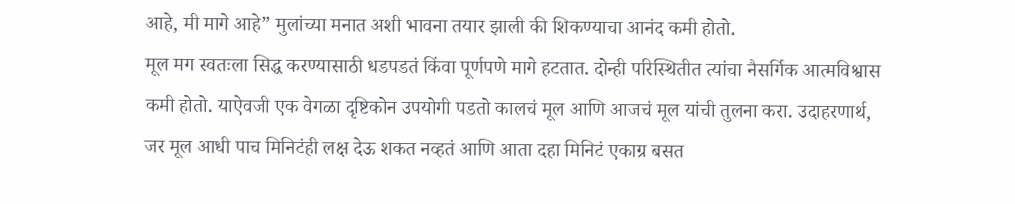आहे, मी मागे आहे” मुलांच्या मनात अशी भावना तयार झाली की शिकण्याचा आनंद कमी होतो.
मूल मग स्वतःला सिद्ध करण्यासाठी धडपडतं किंवा पूर्णपणे मागे हटतात. दोन्ही परिस्थितीत त्यांचा नैसर्गिक आत्मविश्वास कमी होतो. याऐवजी एक वेगळा दृष्टिकोन उपयोगी पडतो कालचं मूल आणि आजचं मूल यांची तुलना करा. उदाहरणार्थ, जर मूल आधी पाच मिनिटंही लक्ष देऊ शकत नव्हतं आणि आता दहा मिनिटं एकाग्र बसत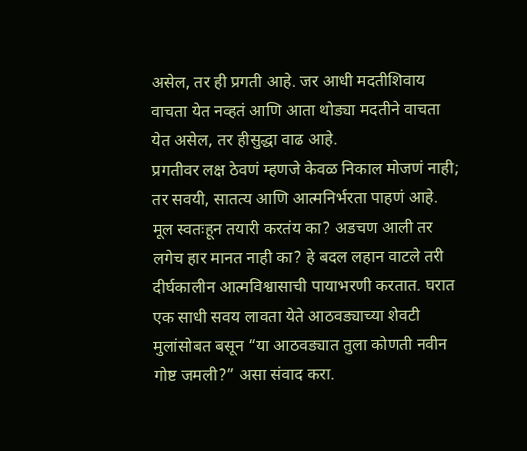असेल, तर ही प्रगती आहे. जर आधी मदतीशिवाय वाचता येत नव्हतं आणि आता थोड्या मदतीने वाचता येत असेल, तर हीसुद्धा वाढ आहे.
प्रगतीवर लक्ष ठेवणं म्हणजे केवळ निकाल मोजणं नाही; तर सवयी, सातत्य आणि आत्मनिर्भरता पाहणं आहे. मूल स्वतःहून तयारी करतंय का? अडचण आली तर लगेच हार मानत नाही का? हे बदल लहान वाटले तरी दीर्घकालीन आत्मविश्वासाची पायाभरणी करतात. घरात एक साधी सवय लावता येते आठवड्याच्या शेवटी मुलांसोबत बसून “या आठवड्यात तुला कोणती नवीन गोष्ट जमली?” असा संवाद करा.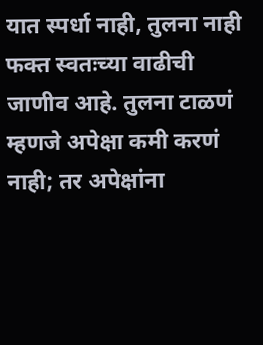यात स्पर्धा नाही, तुलना नाही फक्त स्वतःच्या वाढीची जाणीव आहे. तुलना टाळणं म्हणजे अपेक्षा कमी करणं नाही; तर अपेक्षांना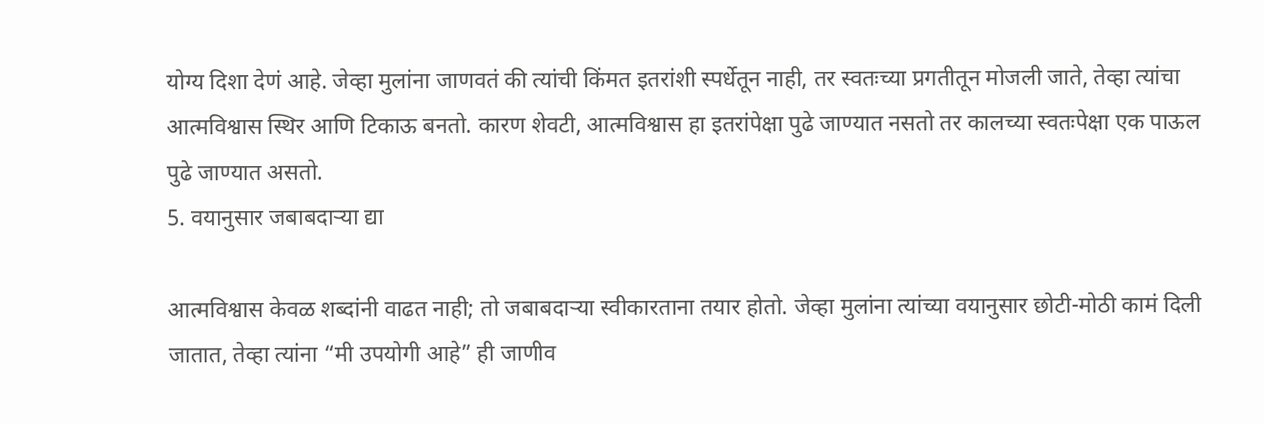योग्य दिशा देणं आहे. जेव्हा मुलांना जाणवतं की त्यांची किंमत इतरांशी स्पर्धेतून नाही, तर स्वतःच्या प्रगतीतून मोजली जाते, तेव्हा त्यांचा आत्मविश्वास स्थिर आणि टिकाऊ बनतो. कारण शेवटी, आत्मविश्वास हा इतरांपेक्षा पुढे जाण्यात नसतो तर कालच्या स्वतःपेक्षा एक पाऊल पुढे जाण्यात असतो.
5. वयानुसार जबाबदाऱ्या द्या

आत्मविश्वास केवळ शब्दांनी वाढत नाही; तो जबाबदाऱ्या स्वीकारताना तयार होतो. जेव्हा मुलांना त्यांच्या वयानुसार छोटी-मोठी कामं दिली जातात, तेव्हा त्यांना “मी उपयोगी आहे” ही जाणीव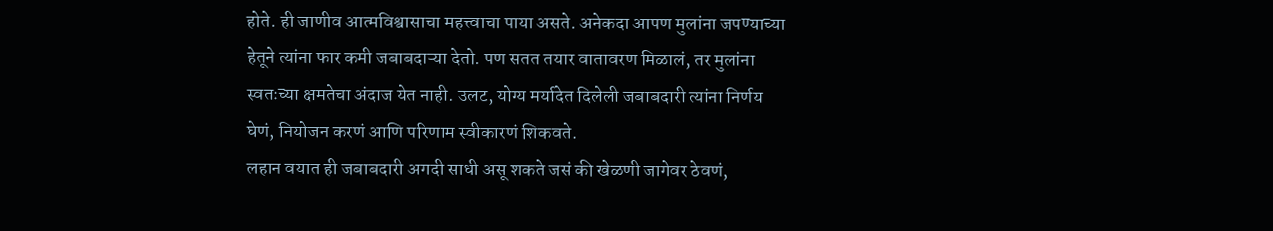होते. ही जाणीव आत्मविश्वासाचा महत्त्वाचा पाया असते. अनेकदा आपण मुलांना जपण्याच्या हेतूने त्यांना फार कमी जबाबदाऱ्या देतो. पण सतत तयार वातावरण मिळालं, तर मुलांना स्वतःच्या क्षमतेचा अंदाज येत नाही. उलट, योग्य मर्यादेत दिलेली जबाबदारी त्यांना निर्णय घेणं, नियोजन करणं आणि परिणाम स्वीकारणं शिकवते.
लहान वयात ही जबाबदारी अगदी साधी असू शकते जसं की खेळणी जागेवर ठेवणं,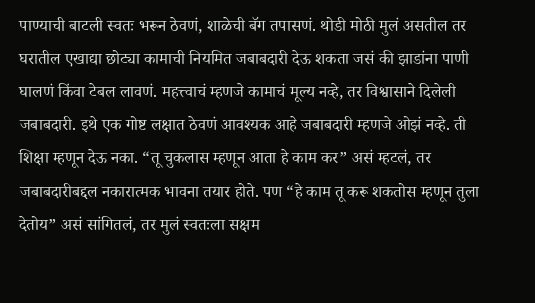पाण्याची बाटली स्वतः भरून ठेवणं, शाळेची बॅग तपासणं. थोडी मोठी मुलं असतील तर घरातील एखाद्या छोट्या कामाची नियमित जबाबदारी देऊ शकता जसं की झाडांना पाणी घालणं किंवा टेबल लावणं. महत्त्वाचं म्हणजे कामाचं मूल्य नव्हे, तर विश्वासाने दिलेली जबाबदारी. इथे एक गोष्ट लक्षात ठेवणं आवश्यक आहे जबाबदारी म्हणजे ओझं नव्हे. ती शिक्षा म्हणून देऊ नका. “तू चुकलास म्हणून आता हे काम कर” असं म्हटलं, तर जबाबदारीबद्दल नकारात्मक भावना तयार होते. पण “हे काम तू करू शकतोस म्हणून तुला देतोय” असं सांगितलं, तर मुलं स्वतःला सक्षम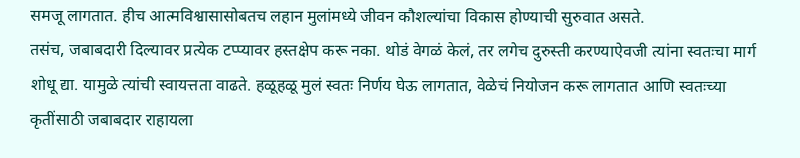समजू लागतात. हीच आत्मविश्वासासोबतच लहान मुलांमध्ये जीवन कौशल्यांचा विकास होण्याची सुरुवात असते.
तसंच, जबाबदारी दिल्यावर प्रत्येक टप्प्यावर हस्तक्षेप करू नका. थोडं वेगळं केलं, तर लगेच दुरुस्ती करण्याऐवजी त्यांना स्वतःचा मार्ग शोधू द्या. यामुळे त्यांची स्वायत्तता वाढते. हळूहळू मुलं स्वतः निर्णय घेऊ लागतात, वेळेचं नियोजन करू लागतात आणि स्वतःच्या कृतींसाठी जबाबदार राहायला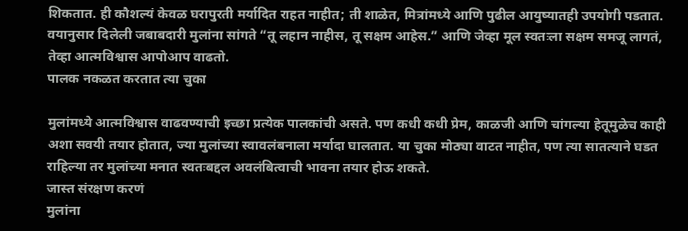शिकतात. ही कौशल्यं केवळ घरापुरती मर्यादित राहत नाहीत; ती शाळेत, मित्रांमध्ये आणि पुढील आयुष्यातही उपयोगी पडतात. वयानुसार दिलेली जबाबदारी मुलांना सांगते “तू लहान नाहीस, तू सक्षम आहेस.” आणि जेव्हा मूल स्वतःला सक्षम समजू लागतं, तेव्हा आत्मविश्वास आपोआप वाढतो.
पालक नकळत करतात त्या चुका

मुलांमध्ये आत्मविश्वास वाढवण्याची इच्छा प्रत्येक पालकांची असते. पण कधी कधी प्रेम, काळजी आणि चांगल्या हेतूमुळेच काही अशा सवयी तयार होतात, ज्या मुलांच्या स्वावलंबनाला मर्यादा घालतात. या चुका मोठ्या वाटत नाहीत, पण त्या सातत्याने घडत राहिल्या तर मुलांच्या मनात स्वतःबद्दल अवलंबित्वाची भावना तयार होऊ शकते.
जास्त संरक्षण करणं
मुलांना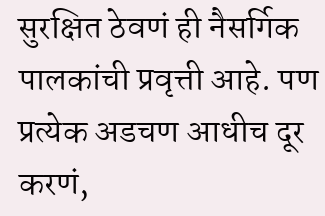सुरक्षित ठेवणं ही नैसर्गिक पालकांची प्रवृत्ती आहे. पण प्रत्येक अडचण आधीच दूर करणं,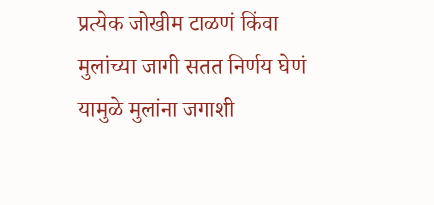प्रत्येक जोखीम टाळणं किंवा मुलांच्या जागी सतत निर्णय घेणं यामुळे मुलांना जगाशी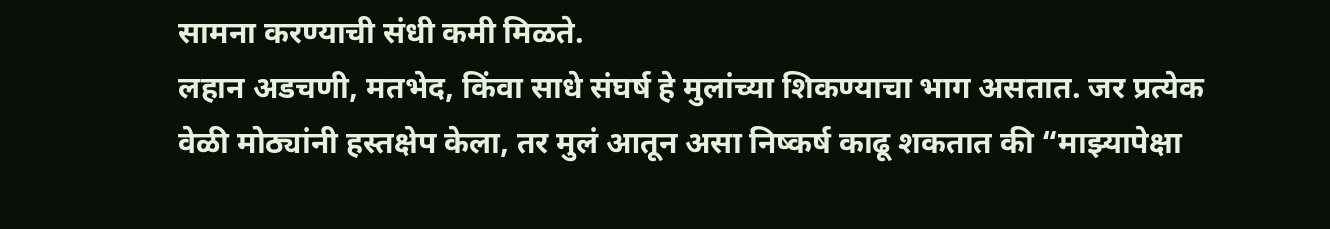सामना करण्याची संधी कमी मिळते.
लहान अडचणी, मतभेद, किंवा साधे संघर्ष हे मुलांच्या शिकण्याचा भाग असतात. जर प्रत्येक वेळी मोठ्यांनी हस्तक्षेप केला, तर मुलं आतून असा निष्कर्ष काढू शकतात की “माझ्यापेक्षा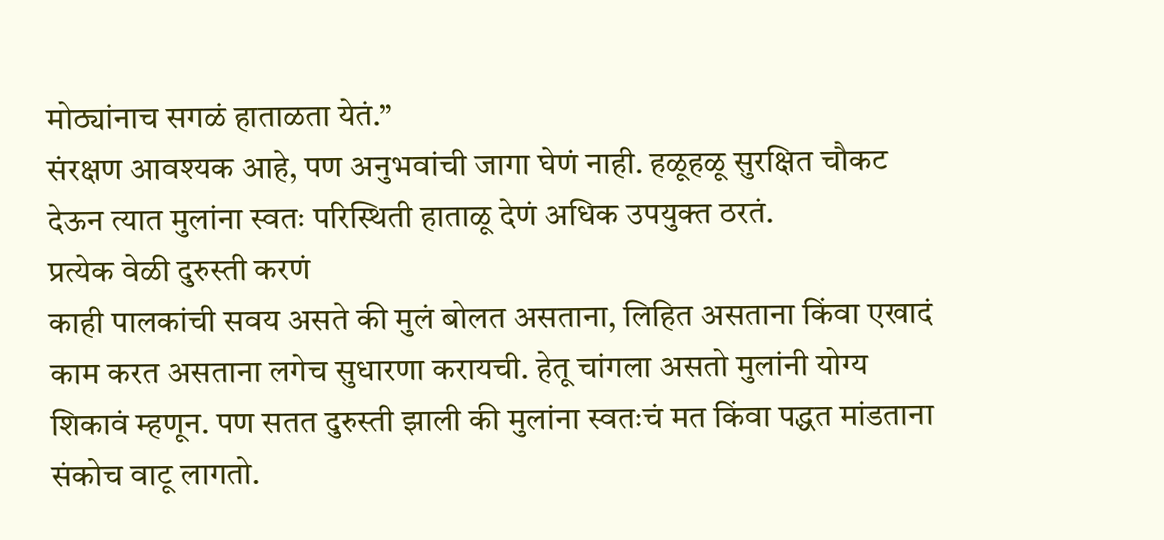मोठ्यांनाच सगळं हाताळता येतं.”
संरक्षण आवश्यक आहे, पण अनुभवांची जागा घेणं नाही. हळूहळू सुरक्षित चौकट देऊन त्यात मुलांना स्वतः परिस्थिती हाताळू देणं अधिक उपयुक्त ठरतं.
प्रत्येक वेळी दुरुस्ती करणं
काही पालकांची सवय असते की मुलं बोलत असताना, लिहित असताना किंवा एखादं काम करत असताना लगेच सुधारणा करायची. हेतू चांगला असतो मुलांनी योग्य शिकावं म्हणून. पण सतत दुरुस्ती झाली की मुलांना स्वतःचं मत किंवा पद्धत मांडताना संकोच वाटू लागतो.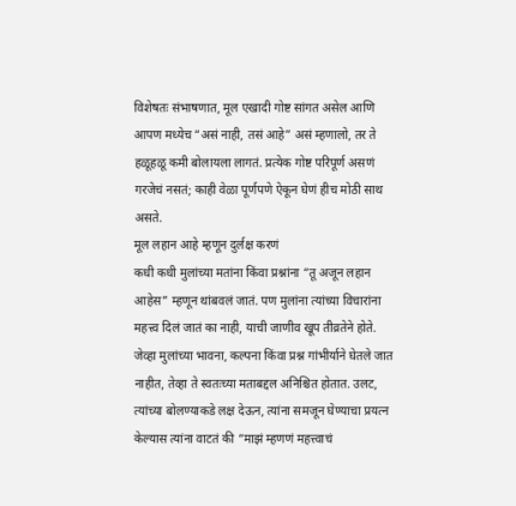विशेषतः संभाषणात, मूल एखादी गोष्ट सांगत असेल आणि आपण मध्येच “असं नाही, तसं आहे” असं म्हणालो, तर ते हळूहळू कमी बोलायला लागतं. प्रत्येक गोष्ट परिपूर्ण असणं गरजेचं नसतं; काही वेळा पूर्णपणे ऐकून घेणं हीच मोठी साथ असते.
मूल लहान आहे म्हणून दुर्लक्ष करणं
कधी कधी मुलांच्या मतांना किंवा प्रश्नांना “तू अजून लहान आहेस” म्हणून थांबवलं जातं. पण मुलांना त्यांच्या विचारांना महत्त्व दिलं जातं का नाही, याची जाणीव खूप तीव्रतेने होते.
जेव्हा मुलांच्या भावना, कल्पना किंवा प्रश्न गांभीर्याने घेतले जात नाहीत, तेव्हा ते स्वतःच्या मताबद्दल अनिश्चित होतात. उलट, त्यांच्या बोलण्याकडे लक्ष देऊन, त्यांना समजून घेण्याचा प्रयत्न केल्यास त्यांना वाटतं की “माझं म्हणणं महत्त्वाचं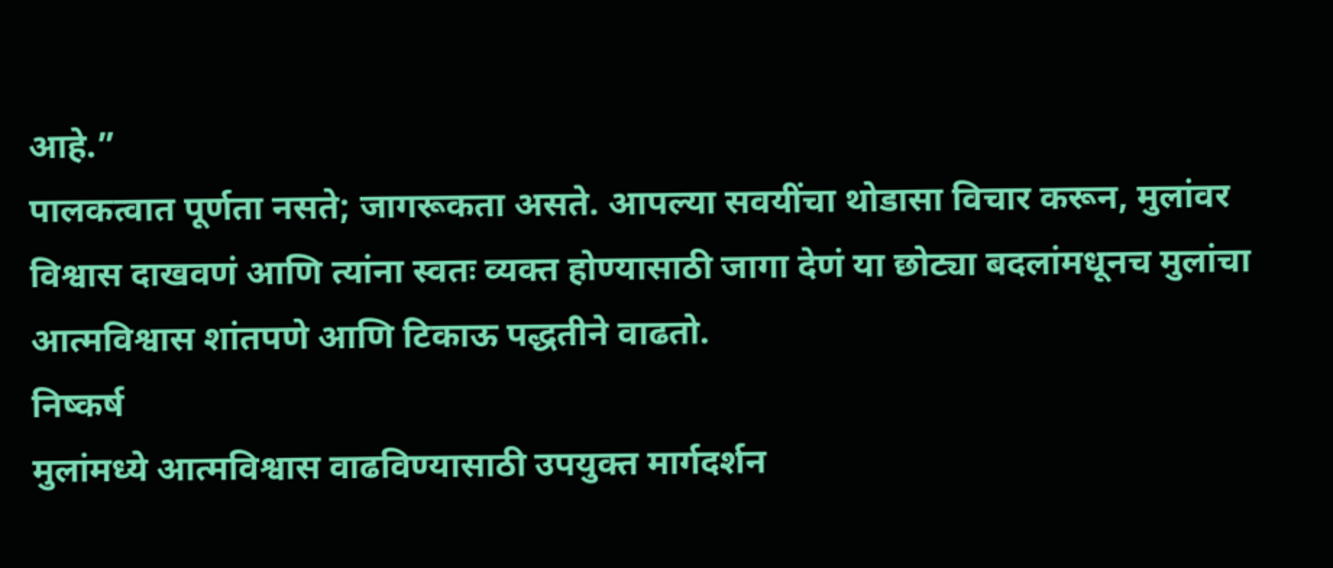आहे.”
पालकत्वात पूर्णता नसते; जागरूकता असते. आपल्या सवयींचा थोडासा विचार करून, मुलांवर विश्वास दाखवणं आणि त्यांना स्वतः व्यक्त होण्यासाठी जागा देणं या छोट्या बदलांमधूनच मुलांचा आत्मविश्वास शांतपणे आणि टिकाऊ पद्धतीने वाढतो.
निष्कर्ष
मुलांमध्ये आत्मविश्वास वाढविण्यासाठी उपयुक्त मार्गदर्शन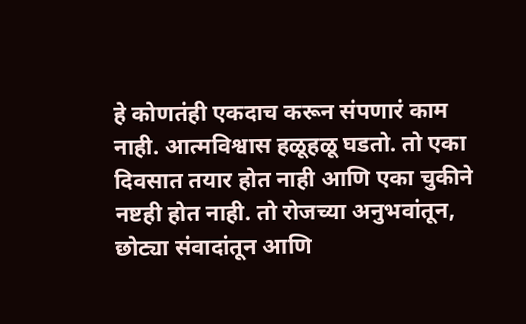हे कोणतंही एकदाच करून संपणारं काम नाही. आत्मविश्वास हळूहळू घडतो. तो एका दिवसात तयार होत नाही आणि एका चुकीने नष्टही होत नाही. तो रोजच्या अनुभवांतून, छोट्या संवादांतून आणि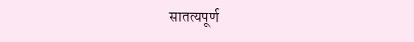सातत्यपूर्ण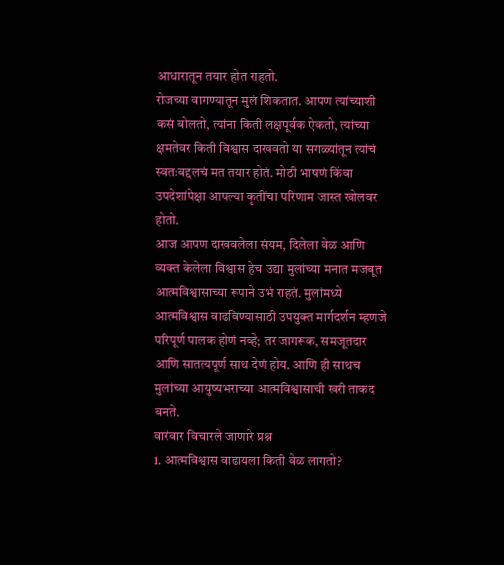आधारातून तयार होत राहतो.
रोजच्या वागण्यातून मुलं शिकतात. आपण त्यांच्याशी कसं बोलतो, त्यांना किती लक्षपूर्वक ऐकतो, त्यांच्या क्षमतेवर किती विश्वास दाखवतो या सगळ्यांतून त्यांचं स्वतःबद्दलचं मत तयार होतं. मोठी भाषणं किंवा उपदेशांपेक्षा आपल्या कृतींचा परिणाम जास्त खोलवर होतो.
आज आपण दाखवलेला संयम, दिलेला वेळ आणि व्यक्त केलेला विश्वास हेच उद्या मुलांच्या मनात मजबूत आत्मविश्वासाच्या रूपाने उभं राहतं. मुलांमध्ये आत्मविश्वास वाढविण्यासाठी उपयुक्त मार्गदर्शन म्हणजे परिपूर्ण पालक होणं नव्हे; तर जागरूक, समजूतदार आणि सातत्यपूर्ण साथ देणं होय. आणि ही साथच मुलांच्या आयुष्यभराच्या आत्मविश्वासाची खरी ताकद बनते.
वारंवार विचारले जाणारे प्रश्न
1. आत्मविश्वास वाढायला किती वेळ लागतो?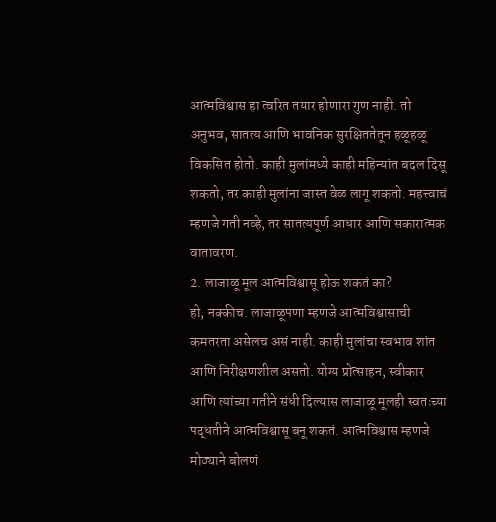आत्मविश्वास हा त्वरित तयार होणारा गुण नाही. तो अनुभव, सातत्य आणि भावनिक सुरक्षिततेतून हळूहळू विकसित होतो. काही मुलांमध्ये काही महिन्यांत बदल दिसू शकतो, तर काही मुलांना जास्त वेळ लागू शकतो. महत्त्वाचं म्हणजे गती नव्हे, तर सातत्यपूर्ण आधार आणि सकारात्मक वातावरण.
2. लाजाळू मूल आत्मविश्वासू होऊ शकतं का?
हो, नक्कीच. लाजाळूपणा म्हणजे आत्मविश्वासाची कमतरता असेलच असं नाही. काही मुलांचा स्वभाव शांत आणि निरीक्षणशील असतो. योग्य प्रोत्साहन, स्वीकार आणि त्यांच्या गतीने संधी दिल्यास लाजाळू मूलही स्वतःच्या पद्धतीने आत्मविश्वासू बनू शकतं. आत्मविश्वास म्हणजे मोठ्याने बोलणं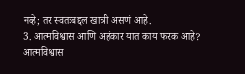नव्हे; तर स्वतःबद्दल खात्री असणं आहे.
3. आत्मविश्वास आणि अहंकार यात काय फरक आहे?
आत्मविश्वास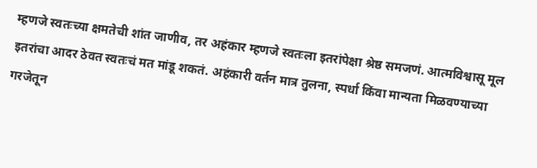म्हणजे स्वतःच्या क्षमतेची शांत जाणीव, तर अहंकार म्हणजे स्वतःला इतरांपेक्षा श्रेष्ठ समजणं. आत्मविश्वासू मूल इतरांचा आदर ठेवत स्वतःचं मत मांडू शकतं. अहंकारी वर्तन मात्र तुलना, स्पर्धा किंवा मान्यता मिळवण्याच्या गरजेतून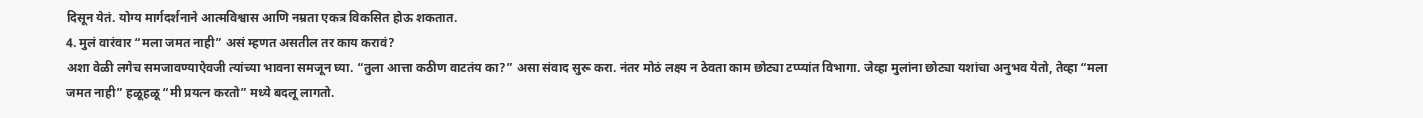दिसून येतं. योग्य मार्गदर्शनाने आत्मविश्वास आणि नम्रता एकत्र विकसित होऊ शकतात.
4. मुलं वारंवार “मला जमत नाही” असं म्हणत असतील तर काय करावं?
अशा वेळी लगेच समजावण्याऐवजी त्यांच्या भावना समजून घ्या. “तुला आत्ता कठीण वाटतंय का?” असा संवाद सुरू करा. नंतर मोठं लक्ष्य न ठेवता काम छोट्या टप्प्यांत विभागा. जेव्हा मुलांना छोट्या यशांचा अनुभव येतो, तेव्हा “मला जमत नाही” हळूहळू “मी प्रयत्न करतो” मध्ये बदलू लागतो.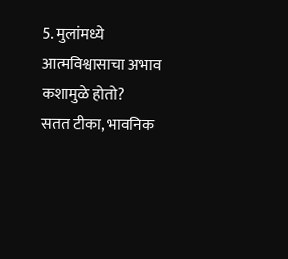5. मुलांमध्ये आत्मविश्वासाचा अभाव कशामुळे होतो?
सतत टीका, भावनिक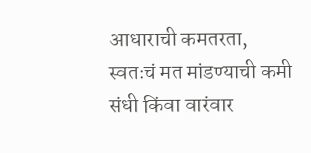आधाराची कमतरता, स्वतःचं मत मांडण्याची कमी संधी किंवा वारंवार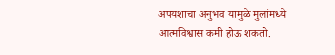अपयशाचा अनुभव यामुळे मुलांमध्ये आत्मविश्वास कमी होऊ शकतो.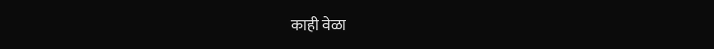काही वेळा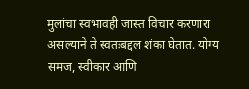मुलांचा स्वभावही जास्त विचार करणारा असल्याने ते स्वतःबद्दल शंका घेतात. योग्य समज, स्वीकार आणि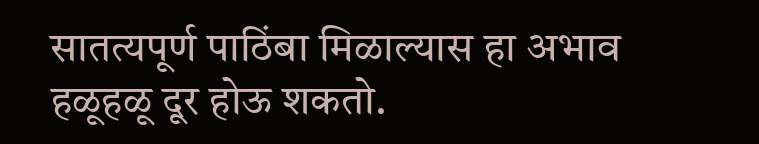सातत्यपूर्ण पाठिंबा मिळाल्यास हा अभाव हळूहळू दूर होऊ शकतो.